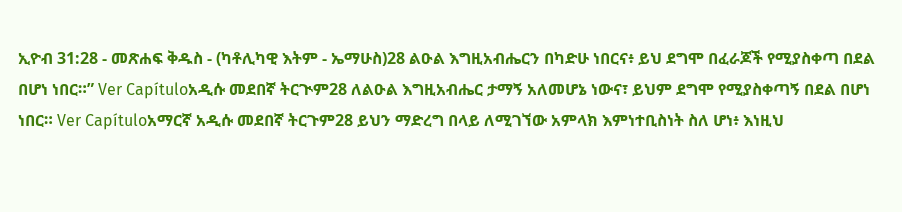ኢዮብ 31:28 - መጽሐፍ ቅዱስ - (ካቶሊካዊ እትም - ኤማሁስ)28 ልዑል እግዚአብሔርን በካድሁ ነበርና፥ ይህ ደግሞ በፈራጆች የሚያስቀጣ በደል በሆነ ነበር።” Ver Capítuloአዲሱ መደበኛ ትርጒም28 ለልዑል እግዚአብሔር ታማኝ አለመሆኔ ነውና፣ ይህም ደግሞ የሚያስቀጣኝ በደል በሆነ ነበር። Ver Capítuloአማርኛ አዲሱ መደበኛ ትርጉም28 ይህን ማድረግ በላይ ለሚገኘው አምላክ እምነተቢስነት ስለ ሆነ፥ እነዚህ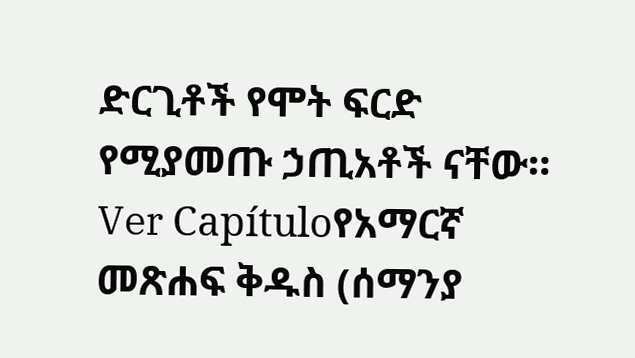ድርጊቶች የሞት ፍርድ የሚያመጡ ኃጢአቶች ናቸው። Ver Capítuloየአማርኛ መጽሐፍ ቅዱስ (ሰማንያ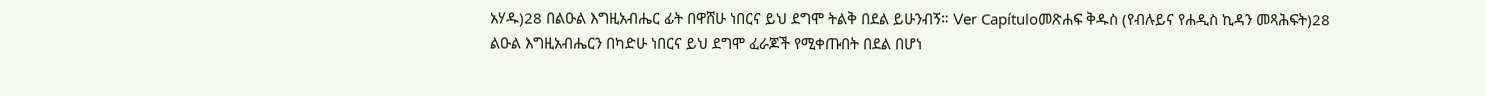አሃዱ)28 በልዑል እግዚአብሔር ፊት በዋሸሁ ነበርና ይህ ደግሞ ትልቅ በደል ይሁንብኝ። Ver Capítuloመጽሐፍ ቅዱስ (የብሉይና የሐዲስ ኪዳን መጻሕፍት)28 ልዑል እግዚአብሔርን በካድሁ ነበርና ይህ ደግሞ ፈራጆች የሚቀጡበት በደል በሆነ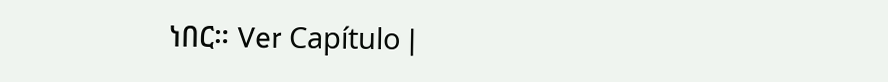ነበር። Ver Capítulo |